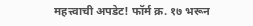महत्त्वाची अपडेट! फॉर्म क्र. १७ भरून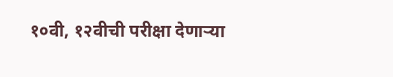१०वी, १२वीची परीक्षा देणाऱ्या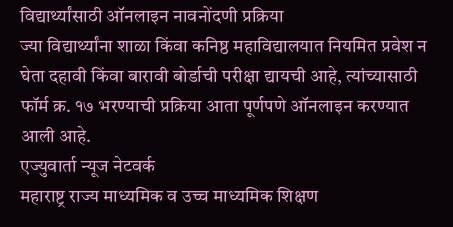विद्यार्थ्यांसाठी ऑनलाइन नावनोंदणी प्रक्रिया
ज्या विद्यार्थ्यांना शाळा किंवा कनिष्ठ महाविद्यालयात नियमित प्रवेश न घेता दहावी किंवा बारावी बोर्डाची परीक्षा द्यायची आहे, त्यांच्यासाठी फॉर्म क्र. १७ भरण्याची प्रक्रिया आता पूर्णपणे ऑनलाइन करण्यात आली आहे.
एज्युवार्ता न्यूज नेटवर्क
महाराष्ट्र राज्य माध्यमिक व उच्च माध्यमिक शिक्षण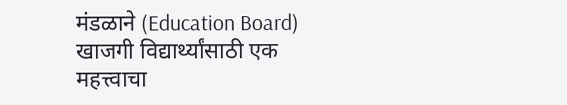मंडळाने (Education Board) खाजगी विद्यार्थ्यांसाठी एक महत्त्वाचा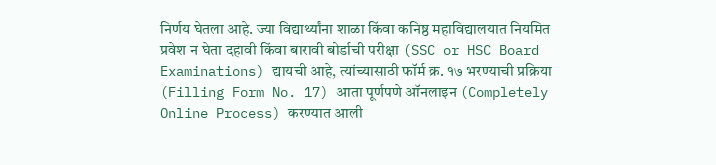निर्णय घेतला आहे. ज्या विद्यार्थ्यांना शाळा किंवा कनिष्ठ महाविद्यालयात नियमित प्रवेश न घेता दहावी किंवा बारावी बोर्डाची परीक्षा (SSC or HSC Board Examinations) द्यायची आहे, त्यांच्यासाठी फॉर्म क्र. १७ भरण्याची प्रक्रिया (Filling Form No. 17) आता पूर्णपणे ऑनलाइन (Completely Online Process) करण्यात आली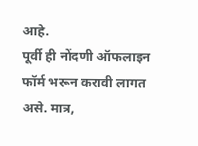आहे.
पूर्वी ही नोंदणी ऑफलाइन फॉर्म भरून करावी लागत असे. मात्र,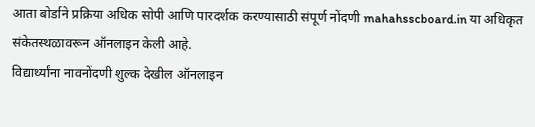आता बोर्डाने प्रक्रिया अधिक सोपी आणि पारदर्शक करण्यासाठी संपूर्ण नोंदणी mahahsscboard.in या अधिकृत संकेतस्थळावरून ऑनलाइन केली आहे.
विद्यार्थ्यांना नावनोंदणी शुल्क देखील ऑनलाइन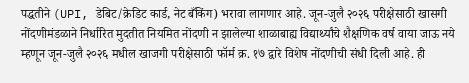पद्धतीने (UPI, डेबिट/क्रेडिट कार्ड, नेट बँकिंग) भरावा लागणार आहे. जून-जुलै २०२६ परीक्षेसाठी खासगी नोंदणीमंडळाने निर्धारित मुदतीत नियमित नोंदणी न झालेल्या शाळाबाह्य विद्यार्थ्यांचे शैक्षणिक वर्ष वाया जाऊ नये म्हणून जून-जुलै २०२६ मधील खाजगी परीक्षेसाठी फॉर्म क्र. १७ द्वारे विशेष नोंदणीची संधी दिली आहे. ही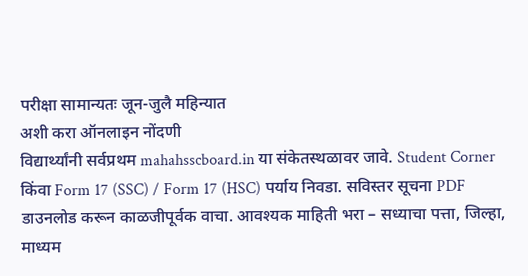परीक्षा सामान्यतः जून-जुलै महिन्यात
अशी करा ऑनलाइन नोंदणी
विद्यार्थ्यांनी सर्वप्रथम mahahsscboard.in या संकेतस्थळावर जावे. Student Corner किंवा Form 17 (SSC) / Form 17 (HSC) पर्याय निवडा. सविस्तर सूचना PDF डाउनलोड करून काळजीपूर्वक वाचा. आवश्यक माहिती भरा – सध्याचा पत्ता, जिल्हा, माध्यम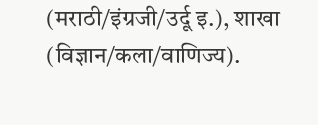(मराठी/इंग्रजी/उर्दू इ.), शाखा (विज्ञान/कला/वाणिज्य).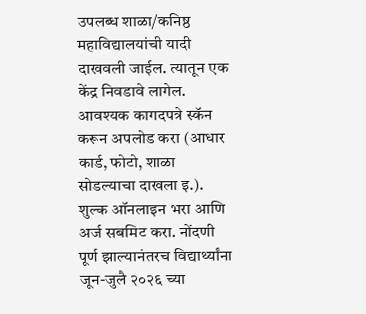उपलब्ध शाळा/कनिष्ठ महाविद्यालयांची यादी दाखवली जाईल. त्यातून एक केंद्र निवडावे लागेल.
आवश्यक कागदपत्रे स्कॅन करून अपलोड करा (आधार कार्ड, फोटो, शाळा सोडल्याचा दाखला इ.). शुल्क ऑनलाइन भरा आणि अर्ज सबमिट करा. नोंदणी पूर्ण झाल्यानंतरच विद्यार्थ्यांना जून-जुलै २०२६ च्या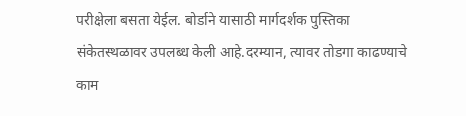परीक्षेला बसता येईल. बोर्डाने यासाठी मार्गदर्शक पुस्तिका संकेतस्थळावर उपलब्ध केली आहे.दरम्यान, त्यावर तोडगा काढण्याचे काम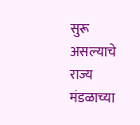सुरू असल्याचे राज्य मंडळाच्या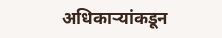अधिकाऱ्यांकडून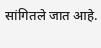सांगितले जात आहे.